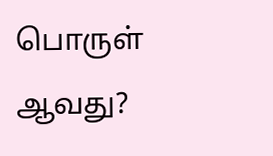பொருள் ஆவது?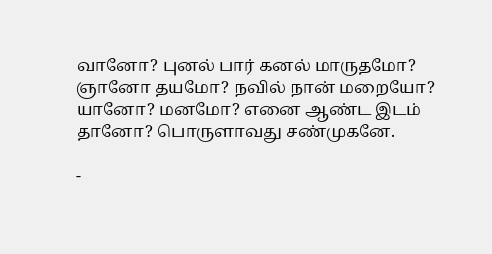வானோ? புனல் பார் கனல் மாருதமோ?
ஞானோ தயமோ? நவில் நான் மறையோ?
யானோ? மனமோ? எனை ஆண்ட இடம்
தானோ? பொருளாவது சண்முகனே.

-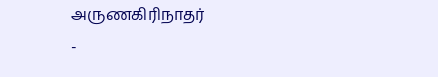அருணகிரிநாதர்
-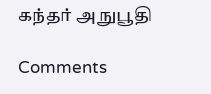கந்தர் அநுபூதி

Comments